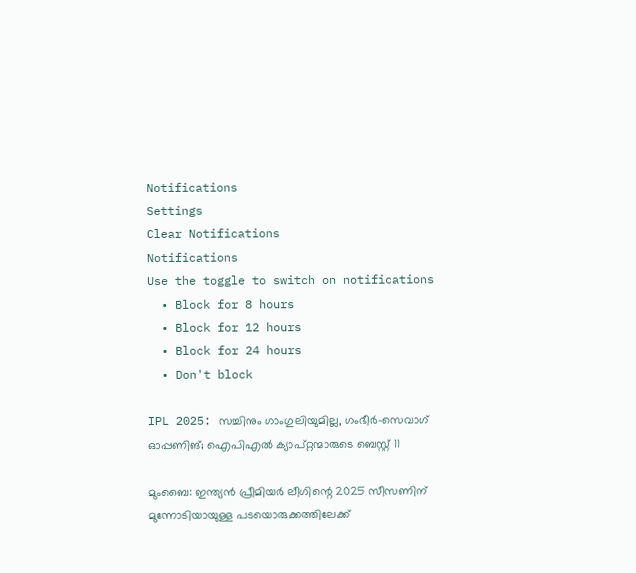Notifications
Settings
Clear Notifications
Notifications
Use the toggle to switch on notifications
  • Block for 8 hours
  • Block for 12 hours
  • Block for 24 hours
  • Don't block

IPL 2025: സച്ചിനും ഗാംഗുലിയുമില്ല, ഗംഭീര്‍-സെവാഗ് ഓപ്പണിങ്; ഐപിഎല്‍ ക്യാപ്റ്റന്മാരുടെ ബെസ്റ്റ് 11

മുംബൈ: ഇന്ത്യന്‍ പ്രീമിയര്‍ ലീഗിന്റെ 2025 സീസണിന് മുന്നോടിയായുള്ള പടയൊരുക്കത്തിലേക്ക്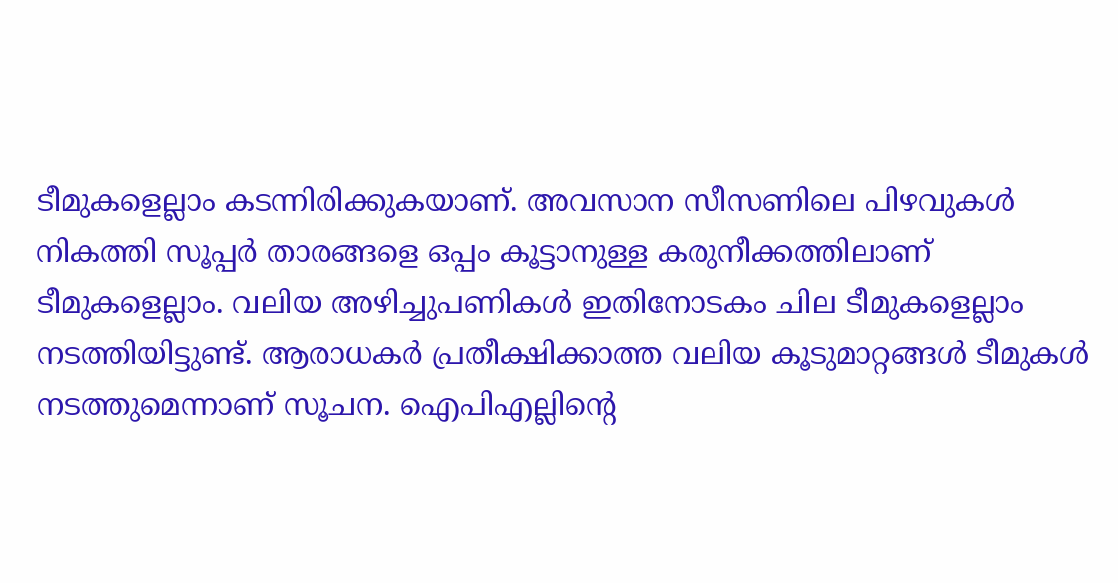ടീമുകളെല്ലാം കടന്നിരിക്കുകയാണ്. അവസാന സീസണിലെ പിഴവുകള്‍ നികത്തി സൂപ്പര്‍ താരങ്ങളെ ഒപ്പം കൂട്ടാനുള്ള കരുനീക്കത്തിലാണ് ടീമുകളെല്ലാം. വലിയ അഴിച്ചുപണികള്‍ ഇതിനോടകം ചില ടീമുകളെല്ലാം നടത്തിയിട്ടുണ്ട്. ആരാധകര്‍ പ്രതീക്ഷിക്കാത്ത വലിയ കൂടുമാറ്റങ്ങള്‍ ടീമുകള്‍ നടത്തുമെന്നാണ് സൂചന. ഐപിഎല്ലിന്റെ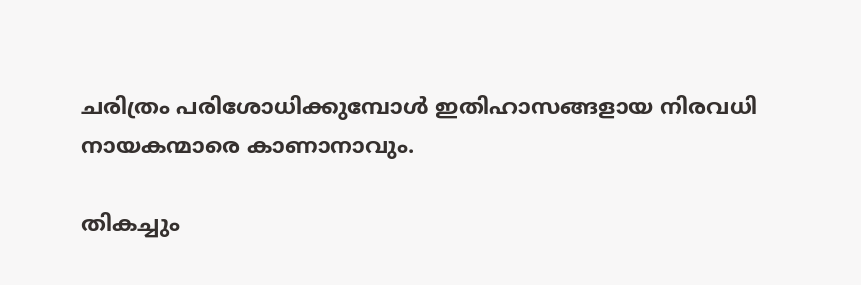ചരിത്രം പരിശോധിക്കുമ്പോള്‍ ഇതിഹാസങ്ങളായ നിരവധി നായകന്മാരെ കാണാനാവും.

തികച്ചും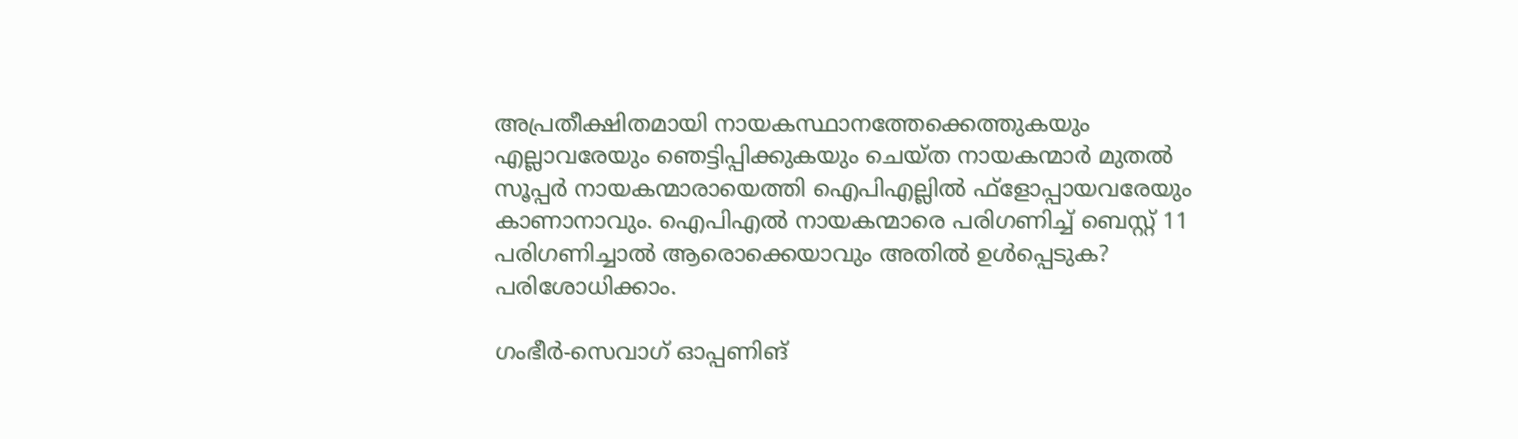അപ്രതീക്ഷിതമായി നായകസ്ഥാനത്തേക്കെത്തുകയും എല്ലാവരേയും ഞെട്ടിപ്പിക്കുകയും ചെയ്ത നായകന്മാര്‍ മുതല്‍ സൂപ്പര്‍ നായകന്മാരായെത്തി ഐപിഎല്ലില്‍ ഫ്ളോപ്പായവരേയും കാണാനാവും. ഐപിഎല്‍ നായകന്മാരെ പരിഗണിച്ച് ബെസ്റ്റ് 11 പരിഗണിച്ചാല്‍ ആരൊക്കെയാവും അതില്‍ ഉള്‍പ്പെടുക? പരിശോധിക്കാം.

ഗംഭീര്‍-സെവാഗ് ഓപ്പണിങ്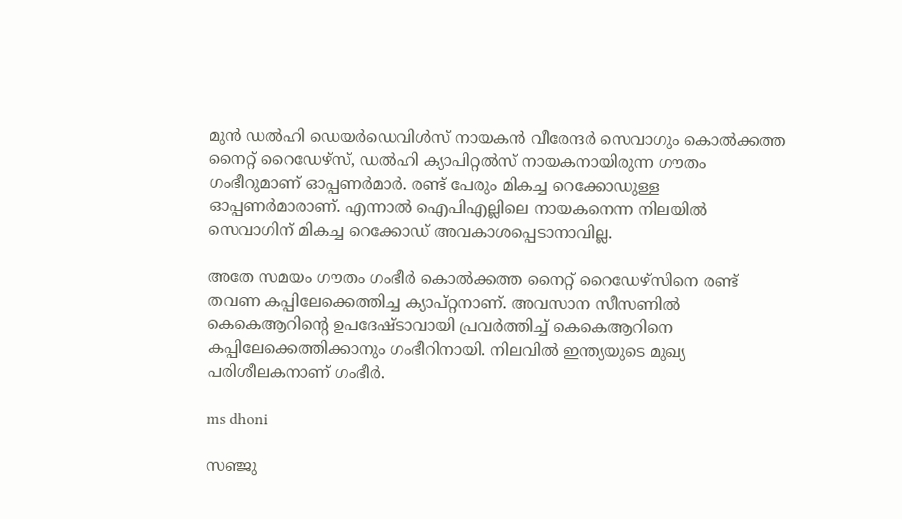മുന്‍ ഡല്‍ഹി ഡെയര്‍ഡെവിള്‍സ് നായകന്‍ വീരേന്ദര്‍ സെവാഗും കൊല്‍ക്കത്ത നൈറ്റ് റൈഡേഴ്സ്, ഡല്‍ഹി ക്യാപിറ്റല്‍സ് നായകനായിരുന്ന ഗൗതം ഗംഭീറുമാണ് ഓപ്പണര്‍മാര്‍. രണ്ട് പേരും മികച്ച റെക്കോഡുള്ള ഓപ്പണര്‍മാരാണ്. എന്നാല്‍ ഐപിഎല്ലിലെ നായകനെന്ന നിലയില്‍ സെവാഗിന് മികച്ച റെക്കോഡ് അവകാശപ്പെടാനാവില്ല.

അതേ സമയം ഗൗതം ഗംഭീര്‍ കൊല്‍ക്കത്ത നൈറ്റ് റൈഡേഴ്സിനെ രണ്ട് തവണ കപ്പിലേക്കെത്തിച്ച ക്യാപ്റ്റനാണ്. അവസാന സീസണില്‍ കെകെആറിന്റെ ഉപദേഷ്ടാവായി പ്രവര്‍ത്തിച്ച് കെകെആറിനെ കപ്പിലേക്കെത്തിക്കാനും ഗംഭീറിനായി. നിലവില്‍ ഇന്ത്യയുടെ മുഖ്യ പരിശീലകനാണ് ഗംഭീര്‍.

ms dhoni

സഞ്ജു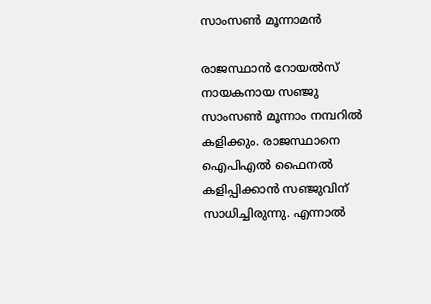സാംസണ്‍ മൂന്നാമന്‍

രാജസ്ഥാന്‍ റോയല്‍സ് നായകനായ സഞ്ജു സാംസണ്‍ മൂന്നാം നമ്പറില്‍ കളിക്കും. രാജസ്ഥാനെ ഐപിഎല്‍ ഫൈനല്‍ കളിപ്പിക്കാന്‍ സഞ്ജുവിന് സാധിച്ചിരുന്നു. എന്നാല്‍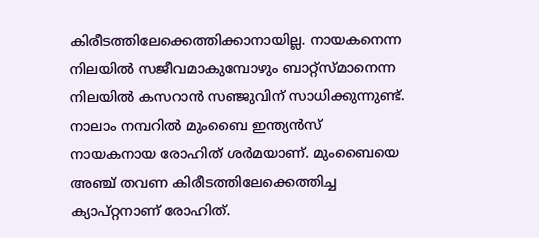കിരീടത്തിലേക്കെത്തിക്കാനായില്ല. നായകനെന്ന നിലയില്‍ സജീവമാകുമ്പോഴും ബാറ്റ്സ്മാനെന്ന നിലയില്‍ കസറാന്‍ സഞ്ജുവിന് സാധിക്കുന്നുണ്ട്. നാലാം നമ്പറില്‍ മുംബൈ ഇന്ത്യന്‍സ് നായകനായ രോഹിത് ശര്‍മയാണ്. മുംബൈയെ അഞ്ച് തവണ കിരീടത്തിലേക്കെത്തിച്ച ക്യാപ്റ്റനാണ് രോഹിത്.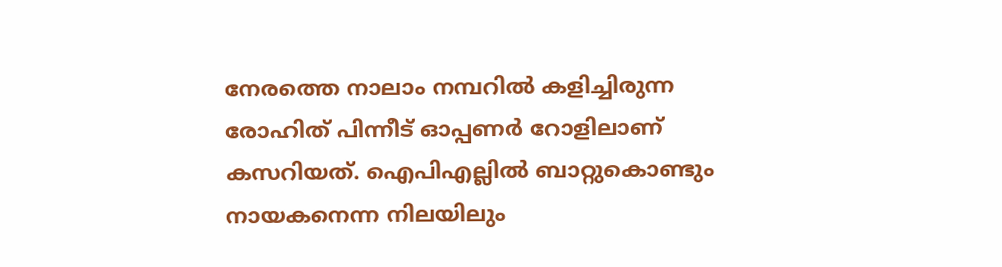നേരത്തെ നാലാം നമ്പറില്‍ കളിച്ചിരുന്ന രോഹിത് പിന്നീട് ഓപ്പണര്‍ റോളിലാണ് കസറിയത്. ഐപിഎല്ലില്‍ ബാറ്റുകൊണ്ടും നായകനെന്ന നിലയിലും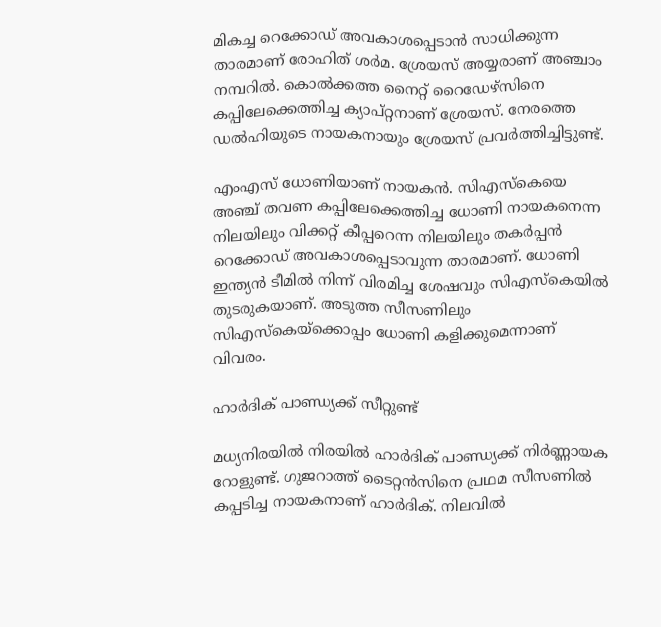മികച്ച റെക്കോഡ് അവകാശപ്പെടാന്‍ സാധിക്കുന്ന താരമാണ് രോഹിത് ശര്‍മ. ശ്രേയസ് അയ്യരാണ് അഞ്ചാം നമ്പറില്‍. കൊല്‍ക്കത്ത നൈറ്റ് റൈഡേഴ്സിനെ കപ്പിലേക്കെത്തിച്ച ക്യാപ്റ്റനാണ് ശ്രേയസ്. നേരത്തെ ഡല്‍ഹിയുടെ നായകനായും ശ്രേയസ് പ്രവര്‍ത്തിച്ചിട്ടുണ്ട്.

എംഎസ് ധോണിയാണ് നായകന്‍. സിഎസ്‌കെയെ അഞ്ച് തവണ കപ്പിലേക്കെത്തിച്ച ധോണി നായകനെന്ന നിലയിലും വിക്കറ്റ് കീപ്പറെന്ന നിലയിലും തകര്‍പ്പന്‍ റെക്കോഡ് അവകാശപ്പെടാവുന്ന താരമാണ്. ധോണി ഇന്ത്യന്‍ ടീമില്‍ നിന്ന് വിരമിച്ച ശേഷവും സിഎസ്‌കെയില്‍ തുടരുകയാണ്. അടുത്ത സീസണിലും സിഎസ്‌കെയ്ക്കൊപ്പം ധോണി കളിക്കുമെന്നാണ് വിവരം.

ഹാര്‍ദിക് പാണ്ഡ്യക്ക് സീറ്റുണ്ട്

മധ്യനിരയില്‍ നിരയില്‍ ഹാര്‍ദിക് പാണ്ഡ്യക്ക് നിര്‍ണ്ണായക റോളുണ്ട്. ഗുജറാത്ത് ടൈറ്റന്‍സിനെ പ്രഥമ സീസണില്‍ കപ്പടിച്ച നായകനാണ് ഹാര്‍ദിക്. നിലവില്‍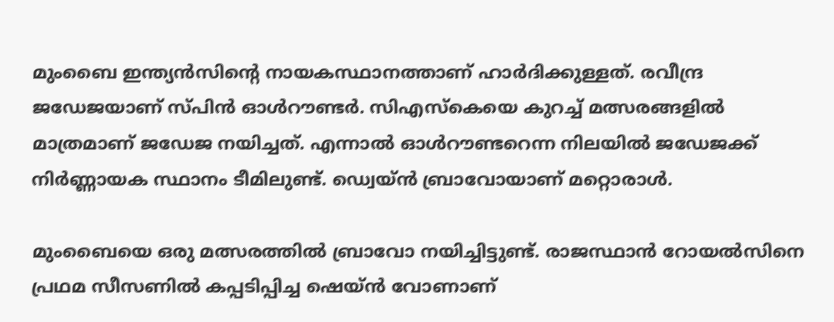മുംബൈ ഇന്ത്യന്‍സിന്റെ നായകസ്ഥാനത്താണ് ഹാര്‍ദിക്കുള്ളത്. രവീന്ദ്ര ജഡേജയാണ് സ്പിന്‍ ഓള്‍റൗണ്ടര്‍. സിഎസ്‌കെയെ കുറച്ച് മത്സരങ്ങളില്‍ മാത്രമാണ് ജഡേജ നയിച്ചത്. എന്നാല്‍ ഓള്‍റൗണ്ടറെന്ന നിലയില്‍ ജഡേജക്ക് നിര്‍ണ്ണായക സ്ഥാനം ടീമിലുണ്ട്. ഡ്വെയ്ന്‍ ബ്രാവോയാണ് മറ്റൊരാള്‍.

മുംബൈയെ ഒരു മത്സരത്തില്‍ ബ്രാവോ നയിച്ചിട്ടുണ്ട്. രാജസ്ഥാന്‍ റോയല്‍സിനെ പ്രഥമ സീസണില്‍ കപ്പടിപ്പിച്ച ഷെയ്ന്‍ വോണാണ്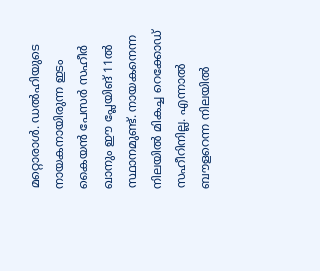മറ്റൊരാള്‍. ഡല്‍ഹിയുടെ നായകനായിരുന്ന ഇടം കൈയന്‍ പേസര്‍ സഹീര്‍ ഖാനും ഈ പ്ലേയിങ് 11ല്‍ സ്ഥാനമുണ്ട്. നായകനെന്ന നിലയില്‍ മികച്ച റെക്കോഡ് സഹീറിനില്ല. എന്നാല്‍ ബൗളറെന്ന നിലയില്‍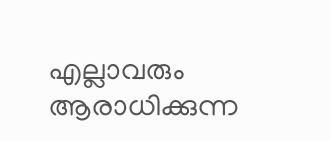എല്ലാവരും ആരാധിക്കുന്ന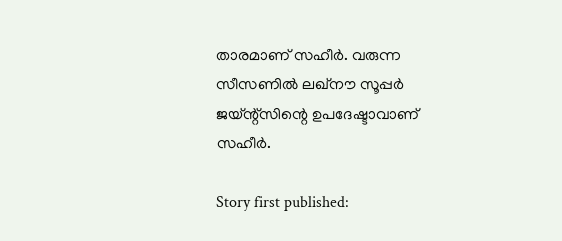താരമാണ് സഹീര്‍. വരുന്ന സീസണില്‍ ലഖ്നൗ സൂപ്പര്‍ ജയ്ന്റ്സിന്റെ ഉപദേഷ്ടാവാണ് സഹീര്‍.

Story first published: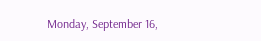Monday, September 16,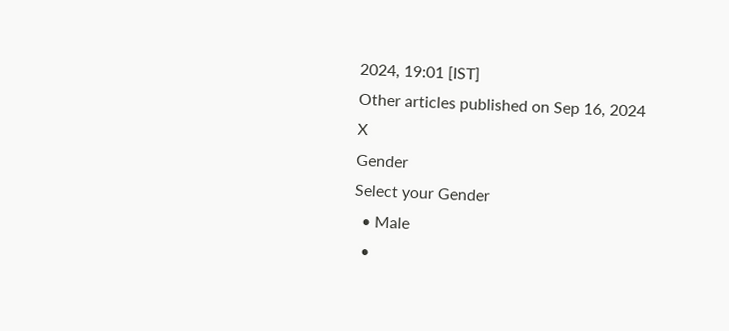2024, 19:01 [IST]
Other articles published on Sep 16, 2024
X
Gender
Select your Gender
  • Male
  •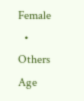Female
  • Others
Age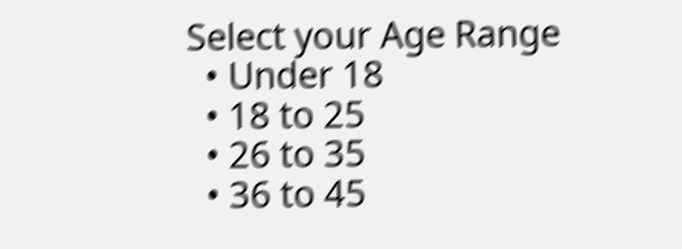Select your Age Range
  • Under 18
  • 18 to 25
  • 26 to 35
  • 36 to 45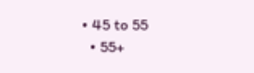• 45 to 55
  • 55+